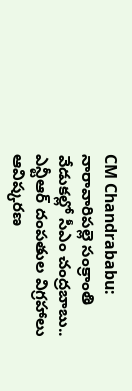CM Chandrababu: నారావారిపల్లె సంక్రాంతి వేడుకల్లో సీఎం చంద్రబాబు.. ఎన్టీఆర్ దంపతుల విగ్రహాలు ఆవిష్కరణ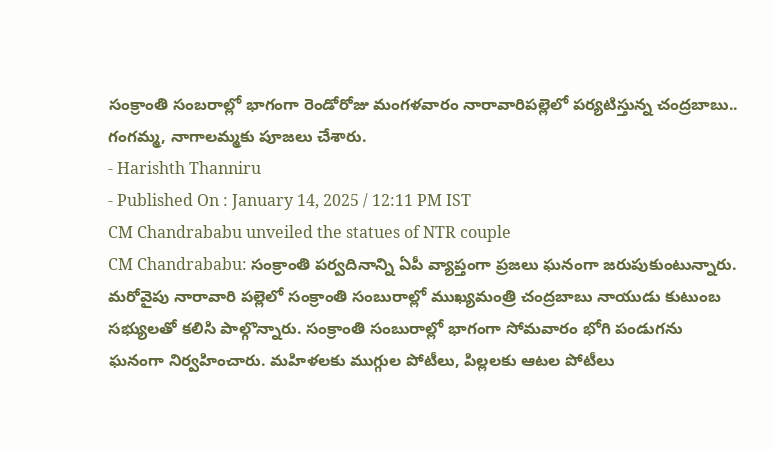సంక్రాంతి సంబరాల్లో భాగంగా రెండోరోజు మంగళవారం నారావారిపల్లెలో పర్యటిస్తున్న చంద్రబాబు.. గంగమ్మ, నాగాలమ్మకు పూజలు చేశారు.
- Harishth Thanniru
- Published On : January 14, 2025 / 12:11 PM IST
CM Chandrababu unveiled the statues of NTR couple
CM Chandrababu: సంక్రాంతి పర్వదినాన్ని ఏపీ వ్యాప్తంగా ప్రజలు ఘనంగా జరుపుకుంటున్నారు. మరోవైపు నారావారి పల్లెలో సంక్రాంతి సంబురాల్లో ముఖ్యమంత్రి చంద్రబాబు నాయుడు కుటుంబ సభ్యులతో కలిసి పాల్గొన్నారు. సంక్రాంతి సంబురాల్లో భాగంగా సోమవారం భోగి పండుగను ఘనంగా నిర్వహించారు. మహిళలకు ముగ్గుల పోటీలు, పిల్లలకు ఆటల పోటీలు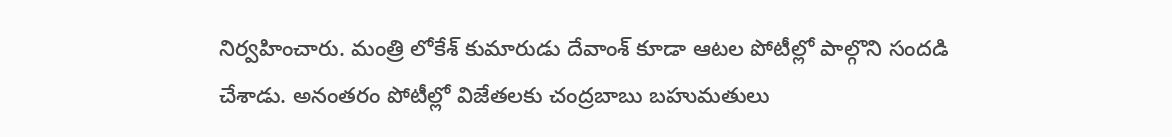నిర్వహించారు. మంత్రి లోకేశ్ కుమారుడు దేవాంశ్ కూడా ఆటల పోటీల్లో పాల్గొని సందడి చేశాడు. అనంతరం పోటీల్లో విజేతలకు చంద్రబాబు బహుమతులు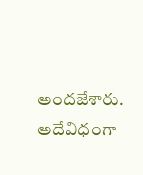అందజేశారు. అదేవిధంగా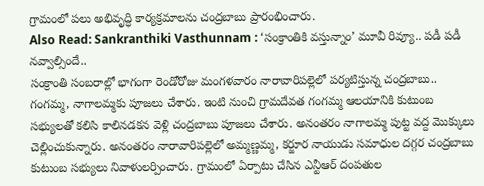గ్రామంలో పలు అభివృద్ధి కార్యక్రమాలను చంద్రబాబు ప్రారంభించారు.
Also Read: Sankranthiki Vasthunnam : ‘సంక్రాంతికి వస్తున్నాం’ మూవీ రివ్యూ.. పడీ పడీ నవ్వాల్సిందే..
సంక్రాంతి సంబరాల్లో భాగంగా రెండోరోజు మంగళవారం నారావారిపల్లెలో పర్యటిస్తున్న చంద్రబాబు.. గంగమ్మ, నాగాలమ్మకు పూజలు చేశారు. ఇంటి నుంచి గ్రామదేవత గంగమ్మ ఆలయానికి కుటుంబ సభ్యులతో కలిసి కాలినడకన వెళ్లి చంద్రబాబు పూజలు చేశారు. అనంతరం నాగాలమ్మ పుట్ట వద్ద మొక్కులు చెల్లించుకున్నారు. అనంతరం నారావారిపల్లెలో అమ్మణ్ణమ్మ, కర్జూర నాయుడు సమాధుల దగ్గర చంద్రబాబు కుటుంబ సభ్యులు నివాళులర్పించారు. గ్రామంలో ఏర్పాటు చేసిన ఎన్టీఆర్ దంపతుల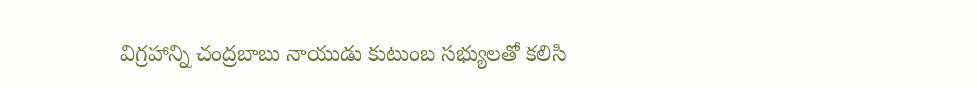విగ్రహాన్ని చంద్రబాబు నాయుడు కుటుంబ సభ్యులతో కలిసి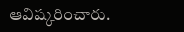ఆవిష్కరించారు.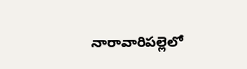నారావారిపల్లెలో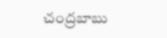చంద్రబాబు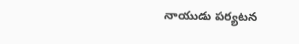నాయుడు పర్యటన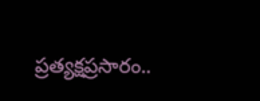ప్రత్యక్షప్రసారం..